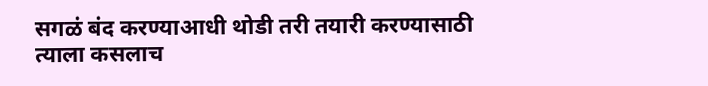सगळं बंद करण्याआधी थोडी तरी तयारी करण्यासाठी त्याला कसलाच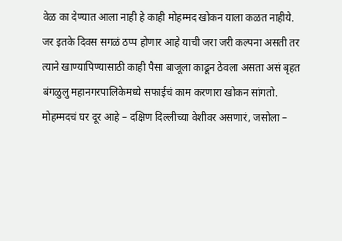वेळ का देण्यात आला नाही हे काही मोहम्मद खोकन याला कळत नाहीये. जर इतके दिवस सगळं ठप्प होणार आहे याची जरा जरी कल्पना असती तर त्याने खाण्यापिण्यासाठी काही पैसा बाजूला काढून ठेवला असता असं बृहत बंगळुलु महानगरपालिकेमध्ये सफाईचं काम करणारा खोकन सांगतो.
मोहम्मदचं घर दूर आहे – दक्षिण दिल्लीच्या वेशीवर असणारं, जसोला –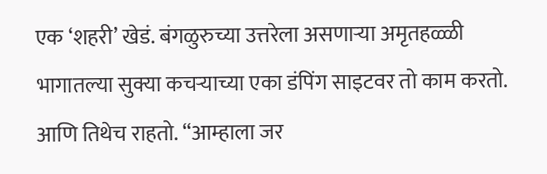एक ‘शहरी’ खेडं. बंगळुरुच्या उत्तरेला असणाऱ्या अमृतहळ्ळी भागातल्या सुक्या कचऱ्याच्या एका डंपिंग साइटवर तो काम करतो. आणि तिथेच राहतो. “आम्हाला जर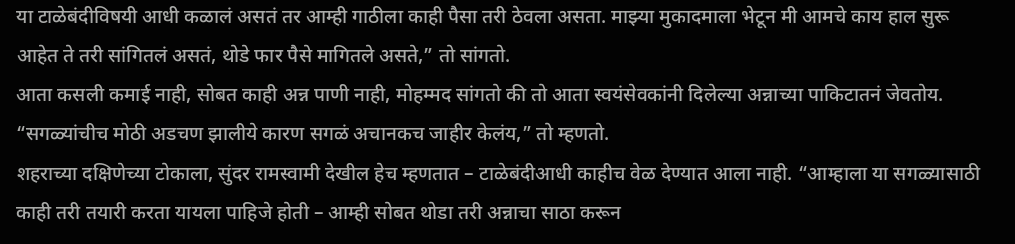या टाळेबंदीविषयी आधी कळालं असतं तर आम्ही गाठीला काही पैसा तरी ठेवला असता. माझ्या मुकादमाला भेटून मी आमचे काय हाल सुरू आहेत ते तरी सांगितलं असतं, थोडे फार पैसे मागितले असते,” तो सांगतो.
आता कसली कमाई नाही, सोबत काही अन्न पाणी नाही, मोहम्मद सांगतो की तो आता स्वयंसेवकांनी दिलेल्या अन्नाच्या पाकिटातनं जेवतोय. “सगळ्यांचीच मोठी अडचण झालीये कारण सगळं अचानकच जाहीर केलंय,” तो म्हणतो.
शहराच्या दक्षिणेच्या टोकाला, सुंदर रामस्वामी देखील हेच म्हणतात – टाळेबंदीआधी काहीच वेळ देण्यात आला नाही. “आम्हाला या सगळ्यासाठी काही तरी तयारी करता यायला पाहिजे होती – आम्ही सोबत थोडा तरी अन्नाचा साठा करून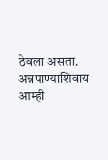ठेवला असता. अन्नपाण्याशिवाय आम्ही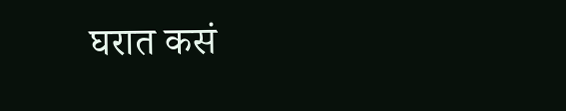घरात कसं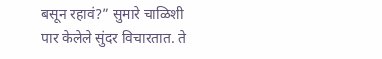बसून रहावं?” सुमारे चाळिशी पार केलेले सुंदर विचारतात. ते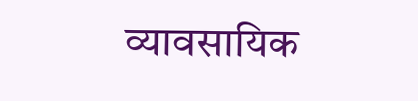व्यावसायिक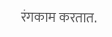रंगकाम करतात.